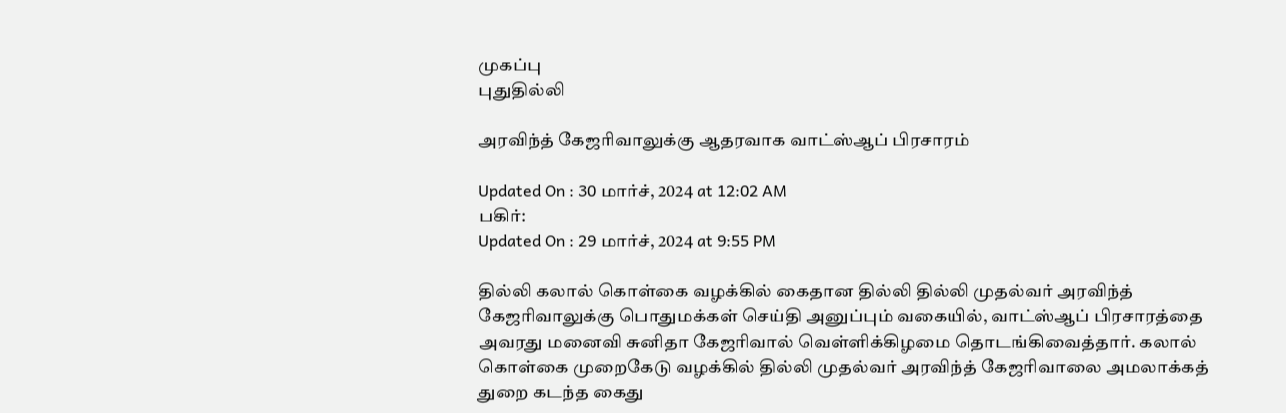முகப்பு
புதுதில்லி

அரவிந்த் கேஜரிவாலுக்கு ஆதரவாக வாட்ஸ்ஆப் பிரசாரம்

Updated On : 30 மார்ச், 2024 at 12:02 AM
பகிர்:
Updated On : 29 மார்ச், 2024 at 9:55 PM

தில்லி கலால் கொள்கை வழக்கில் கைதான தில்லி தில்லி முதல்வர் அரவிந்த் கேஜரிவாலுக்கு பொதுமக்கள் செய்தி அனுப்பும் வகையில், வாட்ஸ்ஆப் பிரசாரத்தை அவரது மனைவி சுனிதா கேஜரிவால் வெள்ளிக்கிழமை தொடங்கிவைத்தார். கலால் கொள்கை முறைகேடு வழக்கில் தில்லி முதல்வர் அரவிந்த் கேஜரிவாலை அமலாக்கத் துறை கடந்த கைது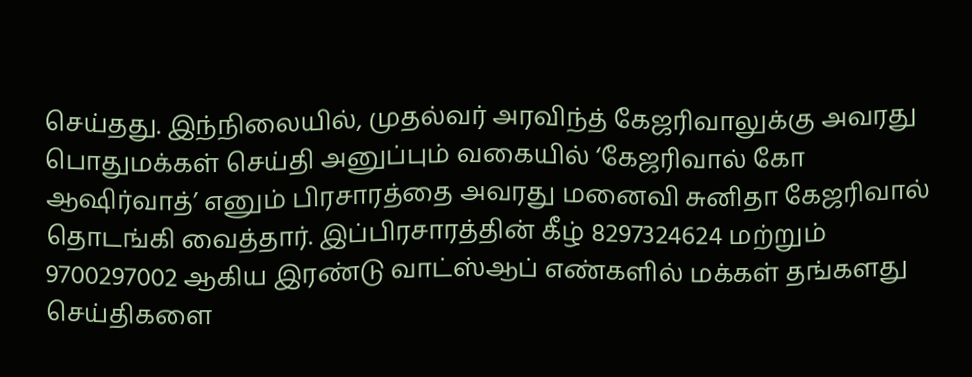செய்தது. இந்நிலையில், முதல்வர் அரவிந்த் கேஜரிவாலுக்கு அவரது பொதுமக்கள் செய்தி அனுப்பும் வகையில் ‘கேஜரிவால் கோ ஆஷிர்வாத்’ எனும் பிரசாரத்தை அவரது மனைவி சுனிதா கேஜரிவால் தொடங்கி வைத்தார். இப்பிரசாரத்தின் கீழ் 8297324624 மற்றும் 9700297002 ஆகிய இரண்டு வாட்ஸ்ஆப் எண்களில் மக்கள் தங்களது செய்திகளை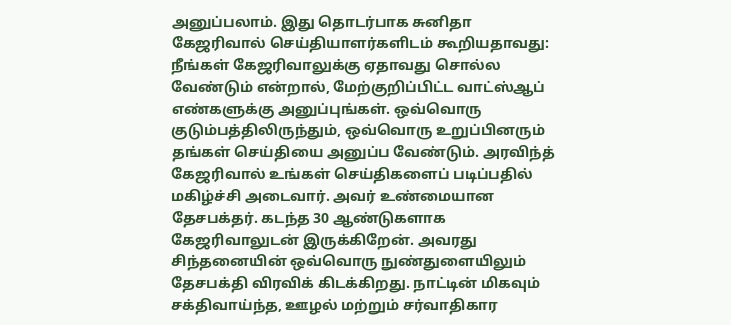அனுப்பலாம். இது தொடர்பாக சுனிதா கேஜரிவால் செய்தியாளர்களிடம் கூறியதாவது: நீங்கள் கேஜரிவாலுக்கு ஏதாவது சொல்ல வேண்டும் என்றால், மேற்குறிப்பிட்ட வாட்ஸ்ஆப் எண்களுக்கு அனுப்புங்கள். ஒவ்வொரு குடும்பத்திலிருந்தும், ஒவ்வொரு உறுப்பினரும் தங்கள் செய்தியை அனுப்ப வேண்டும். அரவிந்த் கேஜரிவால் உங்கள் செய்திகளைப் படிப்பதில் மகிழ்ச்சி அடைவார். அவர் உண்மையான தேசபக்தர். கடந்த 30 ஆண்டுகளாக கேஜரிவாலுடன் இருக்கிறேன். அவரது சிந்தனையின் ஒவ்வொரு நுண்துளையிலும் தேசபக்தி விரவிக் கிடக்கிறது. நாட்டின் மிகவும் சக்திவாய்ந்த, ஊழல் மற்றும் சர்வாதிகார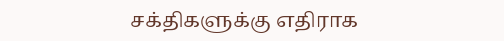சக்திகளுக்கு எதிராக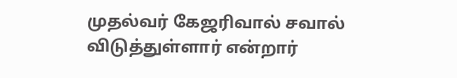முதல்வர் கேஜரிவால் சவால் விடுத்துள்ளார் என்றார்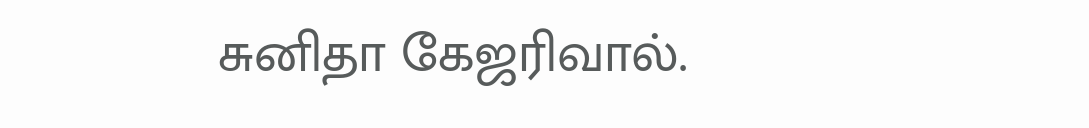சுனிதா கேஜரிவால்.